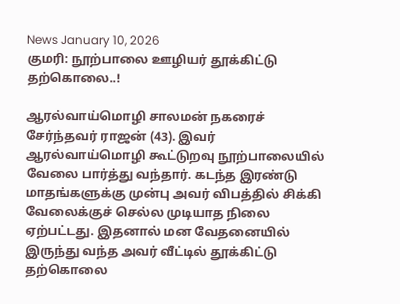News January 10, 2026
குமரி: நூற்பாலை ஊழியர் தூக்கிட்டு தற்கொலை..!

ஆரல்வாய்மொழி சாலமன் நகரைச் சேர்ந்தவர் ராஜன் (43). இவர் ஆரல்வாய்மொழி கூட்டுறவு நூற்பாலையில் வேலை பார்த்து வந்தார். கடந்த இரண்டு மாதங்களுக்கு முன்பு அவர் விபத்தில் சிக்கி வேலைக்குச் செல்ல முடியாத நிலை ஏற்பட்டது. இதனால் மன வேதனையில் இருந்து வந்த அவர் வீட்டில் தூக்கிட்டு தற்கொலை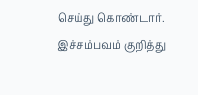செய்து கொண்டார். இச்சம்பவம் குறித்து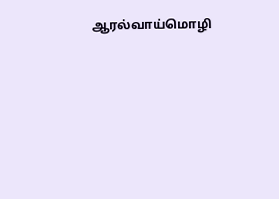ஆரல்வாய்மொழி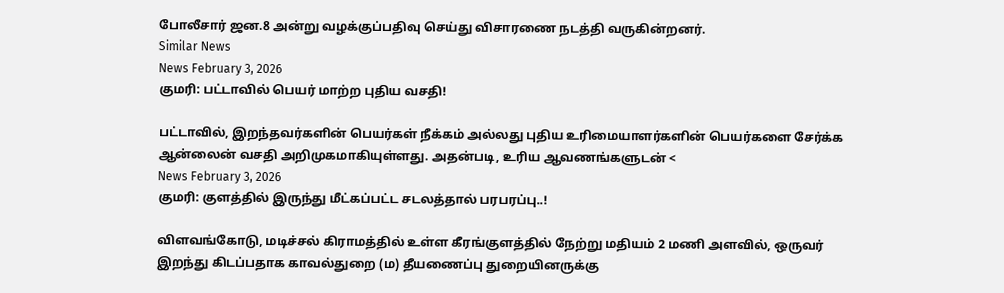போலீசார் ஜன.8 அன்று வழக்குப்பதிவு செய்து விசாரணை நடத்தி வருகின்றனர்.
Similar News
News February 3, 2026
குமரி: பட்டாவில் பெயர் மாற்ற புதிய வசதி!

பட்டாவில், இறந்தவர்களின் பெயர்கள் நீக்கம் அல்லது புதிய உரிமையாளர்களின் பெயர்களை சேர்க்க ஆன்லைன் வசதி அறிமுகமாகியுள்ளது. அதன்படி, உரிய ஆவணங்களுடன் <
News February 3, 2026
குமரி: குளத்தில் இருந்து மீட்கப்பட்ட சடலத்தால் பரபரப்பு..!

விளவங்கோடு, மடிச்சல் கிராமத்தில் உள்ள கீரங்குளத்தில் நேற்று மதியம் 2 மணி அளவில், ஒருவர் இறந்து கிடப்பதாக காவல்துறை (ம) தீயணைப்பு துறையினருக்கு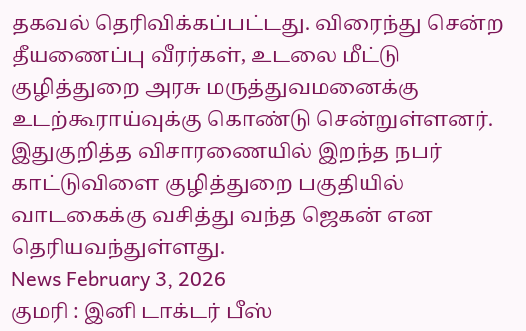தகவல் தெரிவிக்கப்பட்டது. விரைந்து சென்ற தீயணைப்பு வீரர்கள், உடலை மீட்டு குழித்துறை அரசு மருத்துவமனைக்கு உடற்கூராய்வுக்கு கொண்டு சென்றுள்ளனர். இதுகுறித்த விசாரணையில் இறந்த நபர் காட்டுவிளை குழித்துறை பகுதியில் வாடகைக்கு வசித்து வந்த ஜெகன் என தெரியவந்துள்ளது.
News February 3, 2026
குமரி : இனி டாக்டர் பீஸ்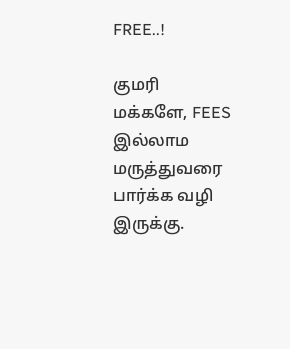FREE..!

குமரி மக்களே, FEES இல்லாம மருத்துவரை பார்க்க வழி இருக்கு.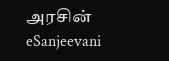அரசின் eSanjeevani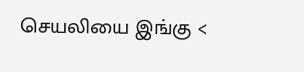செயலியை இங்கு <